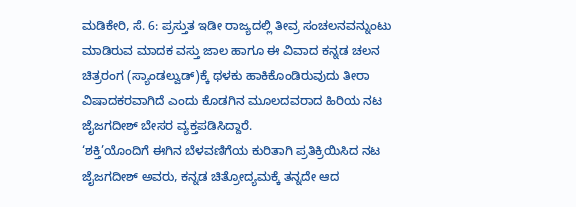ಮಡಿಕೇರಿ, ಸೆ. 6: ಪ್ರಸ್ತುತ ಇಡೀ ರಾಜ್ಯದಲ್ಲಿ ತೀವ್ರ ಸಂಚಲನವನ್ನುಂಟು ಮಾಡಿರುವ ಮಾದಕ ವಸ್ತು ಜಾಲ ಹಾಗೂ ಈ ವಿವಾದ ಕನ್ನಡ ಚಲನ ಚಿತ್ರರಂಗ (ಸ್ಯಾಂಡಲ್ವುಡ್)ಕ್ಕೆ ಥಳಕು ಹಾಕಿಕೊಂಡಿರುವುದು ತೀರಾ ವಿಷಾದಕರವಾಗಿದೆ ಎಂದು ಕೊಡಗಿನ ಮೂಲದವರಾದ ಹಿರಿಯ ನಟ ಜೈಜಗದೀಶ್ ಬೇಸರ ವ್ಯಕ್ತಪಡಿಸಿದ್ದಾರೆ.
‘ಶಕ್ತಿ’ಯೊಂದಿಗೆ ಈಗಿನ ಬೆಳವಣಿಗೆಯ ಕುರಿತಾಗಿ ಪ್ರತಿಕ್ರಿಯಿಸಿದ ನಟ ಜೈಜಗದೀಶ್ ಅವರು, ಕನ್ನಡ ಚಿತ್ರೋದ್ಯಮಕ್ಕೆ ತನ್ನದೇ ಆದ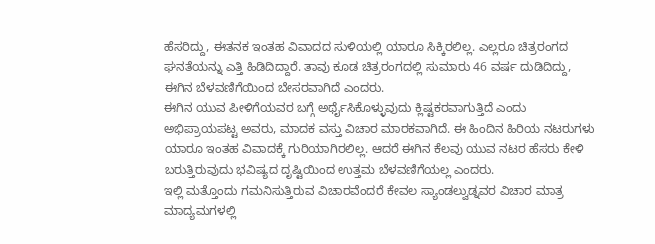ಹೆಸರಿದ್ದು, ಈತನಕ ಇಂತಹ ವಿವಾದದ ಸುಳಿಯಲ್ಲಿ ಯಾರೂ ಸಿಕ್ಕಿರಲಿಲ್ಲ. ಎಲ್ಲರೂ ಚಿತ್ರರಂಗದ ಘನತೆಯನ್ನು ಎತ್ತಿ ಹಿಡಿದಿದ್ದಾರೆ. ತಾವು ಕೂಡ ಚಿತ್ರರಂಗದಲ್ಲಿ ಸುಮಾರು 46 ವರ್ಷ ದುಡಿದಿದ್ದು, ಈಗಿನ ಬೆಳವಣಿಗೆಯಿಂದ ಬೇಸರವಾಗಿದೆ ಎಂದರು.
ಈಗಿನ ಯುವ ಪೀಳಿಗೆಯವರ ಬಗ್ಗೆ ಅರ್ಥೈಸಿಕೊಳ್ಳುವುದು ಕ್ಲಿಷ್ಟಕರವಾಗುತ್ತಿದೆ ಎಂದು ಅಭಿಪ್ರಾಯಪಟ್ಟ ಅವರು, ಮಾದಕ ವಸ್ತು ವಿಚಾರ ಮಾರಕವಾಗಿದೆ. ಈ ಹಿಂದಿನ ಹಿರಿಯ ನಟರುಗಳು ಯಾರೂ ಇಂತಹ ವಿವಾದಕ್ಕೆ ಗುರಿಯಾಗಿರಲಿಲ್ಲ. ಆದರೆ ಈಗಿನ ಕೆಲವು ಯುವ ನಟರ ಹೆಸರು ಕೇಳಿ ಬರುತ್ತಿರುವುದು ಭವಿಷ್ಯದ ದೃಷ್ಟಿಯಿಂದ ಉತ್ತಮ ಬೆಳವಣಿಗೆಯಲ್ಲ ಎಂದರು.
ಇಲ್ಲಿ ಮತ್ತೊಂದು ಗಮನಿಸುತ್ತಿರುವ ವಿಚಾರವೆಂದರೆ ಕೇವಲ ಸ್ಯಾಂಡಲ್ವುಡ್ನವರ ವಿಚಾರ ಮಾತ್ರ ಮಾದ್ಯಮಗಳಲ್ಲಿ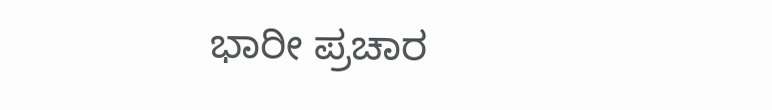ಭಾರೀ ಪ್ರಚಾರ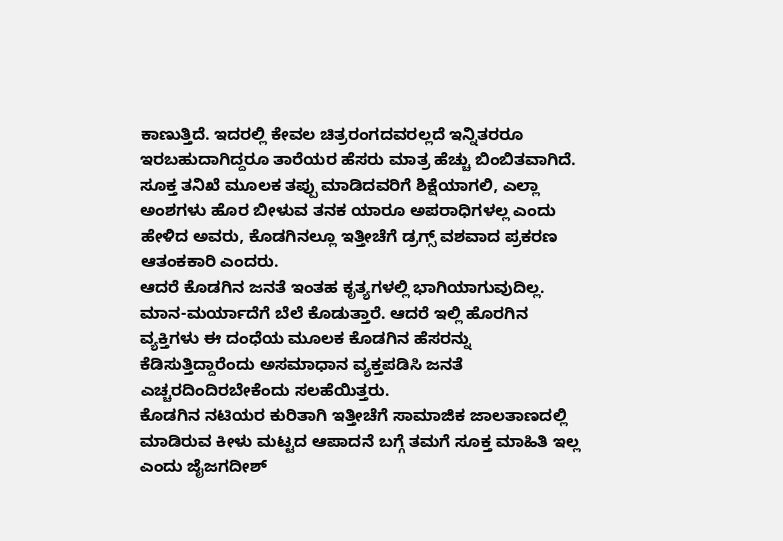ಕಾಣುತ್ತಿದೆ. ಇದರಲ್ಲಿ ಕೇವಲ ಚಿತ್ರರಂಗದವರಲ್ಲದೆ ಇನ್ನಿತರರೂ ಇರಬಹುದಾಗಿದ್ದರೂ ತಾರೆಯರ ಹೆಸರು ಮಾತ್ರ ಹೆಚ್ಚು ಬಿಂಬಿತವಾಗಿದೆ. ಸೂಕ್ತ ತನಿಖೆ ಮೂಲಕ ತಪ್ಪು ಮಾಡಿದವರಿಗೆ ಶಿಕ್ಷೆಯಾಗಲಿ, ಎಲ್ಲಾ ಅಂಶಗಳು ಹೊರ ಬೀಳುವ ತನಕ ಯಾರೂ ಅಪರಾಧಿಗಳಲ್ಲ ಎಂದು ಹೇಳಿದ ಅವರು, ಕೊಡಗಿನಲ್ಲೂ ಇತ್ತೀಚೆಗೆ ಡ್ರಗ್ಸ್ ವಶವಾದ ಪ್ರಕರಣ ಆತಂಕಕಾರಿ ಎಂದರು.
ಆದರೆ ಕೊಡಗಿನ ಜನತೆ ಇಂತಹ ಕೃತ್ಯಗಳಲ್ಲಿ ಭಾಗಿಯಾಗುವುದಿಲ್ಲ. ಮಾನ-ಮರ್ಯಾದೆಗೆ ಬೆಲೆ ಕೊಡುತ್ತಾರೆ. ಆದರೆ ಇಲ್ಲಿ ಹೊರಗಿನ ವ್ಯಕ್ತಿಗಳು ಈ ದಂಧೆಯ ಮೂಲಕ ಕೊಡಗಿನ ಹೆಸರನ್ನು ಕೆಡಿಸುತ್ತಿದ್ದಾರೆಂದು ಅಸಮಾಧಾನ ವ್ಯಕ್ತಪಡಿಸಿ ಜನತೆ ಎಚ್ಚರದಿಂದಿರಬೇಕೆಂದು ಸಲಹೆಯಿತ್ತರು.
ಕೊಡಗಿನ ನಟಿಯರ ಕುರಿತಾಗಿ ಇತ್ತೀಚೆಗೆ ಸಾಮಾಜಿಕ ಜಾಲತಾಣದಲ್ಲಿ ಮಾಡಿರುವ ಕೀಳು ಮಟ್ಟದ ಆಪಾದನೆ ಬಗ್ಗೆ ತಮಗೆ ಸೂಕ್ತ ಮಾಹಿತಿ ಇಲ್ಲ ಎಂದು ಜೈಜಗದೀಶ್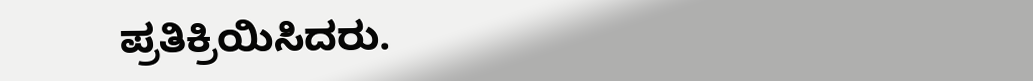ಪ್ರತಿಕ್ರಿಯಿಸಿದರು.